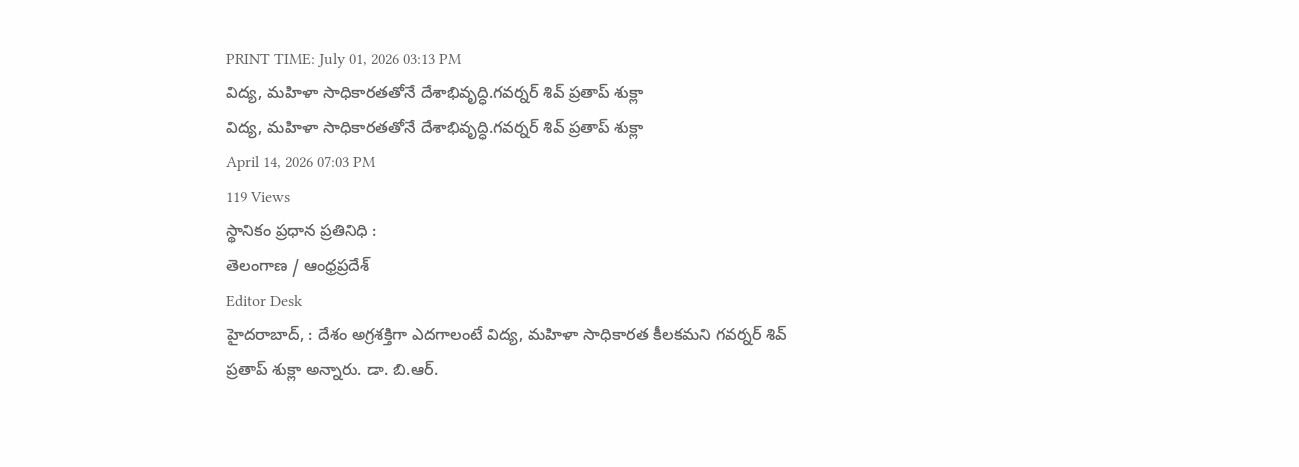PRINT TIME: July 01, 2026 03:13 PM
విద్య, మహిళా సాధికారతతోనే దేశాభివృద్ధి.గవర్నర్ శివ్ ప్రతాప్ శుక్లా
విద్య, మహిళా సాధికారతతోనే దేశాభివృద్ధి.గవర్నర్ శివ్ ప్రతాప్ శుక్లా
April 14, 2026 07:03 PM
119 Views
స్థానికం ప్రధాన ప్రతినిధి :
తెలంగాణ / ఆంధ్రప్రదేశ్
Editor Desk
హైదరాబాద్, : దేశం అగ్రశక్తిగా ఎదగాలంటే విద్య, మహిళా సాధికారత కీలకమని గవర్నర్ శివ్ ప్రతాప్ శుక్లా అన్నారు. డా. బి.ఆర్.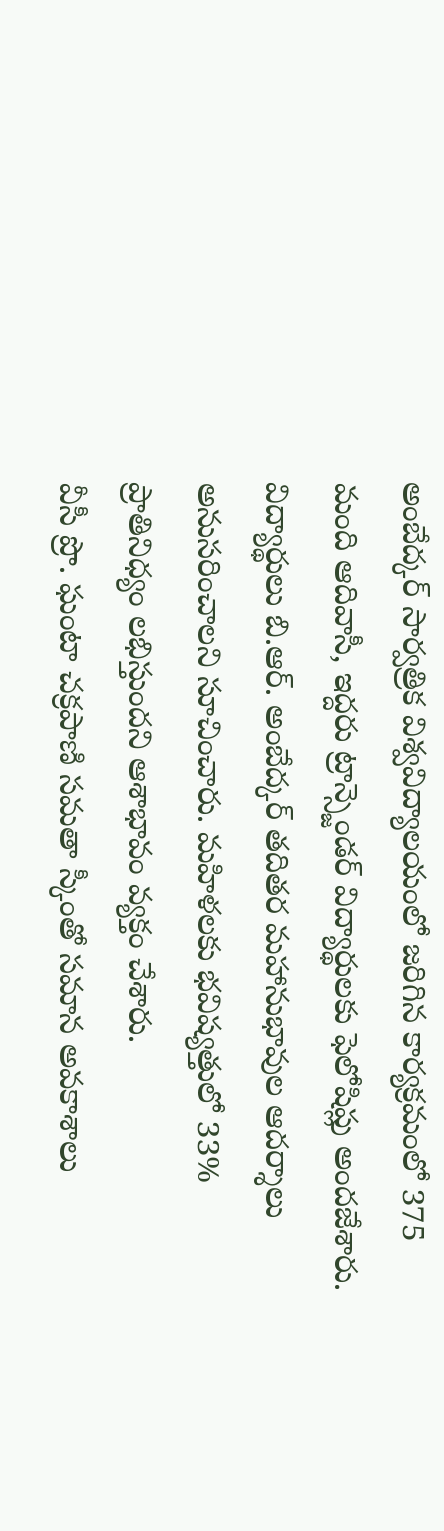అంబేద్కర్ సార్వత్రిక విశ్వవిద్యాలయంలో జరిగిన కార్యక్రమంలో 375 మంది ఆదివాసీ, ఇద్దరు ట్రాన్స్జెండర్ విద్యార్థులకు ఫెలోషిప్లు అందజేశారు.
విద్యార్థులు బి.ఆర్. అంబేద్కర్ తదితర మహానుభావుల ఆదర్శాలు అనుసరించాలని సూచించారు. మహిళలకు భవిష్యత్తులో 33% ప్రాతినిధ్యం లభిస్తుందని ఆశాభావం వ్యక్తం చేశారు.
వీసీ ప్రొ. ఘంటా చక్రపాణి సమతా స్కీంతో సమాన అవకాశాలు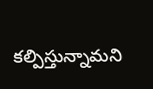కల్పిస్తున్నామని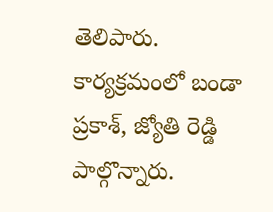తెలిపారు. కార్యక్రమంలో బండా ప్రకాశ్, జ్యోతి రెడ్డి పాల్గొన్నారు.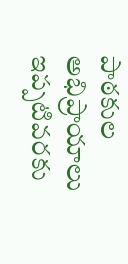పాఠకుల అభిప్రాయాలు
ఇప్పటివరకు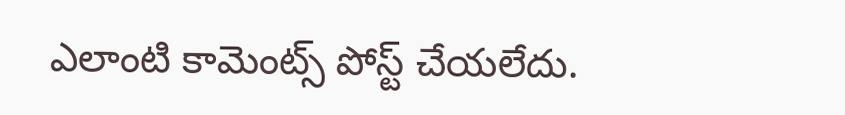ఎలాంటి కామెంట్స్ పోస్ట్ చేయలేదు.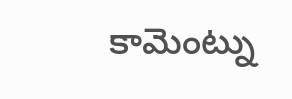కామెంట్ను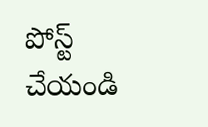పోస్ట్ చేయండి